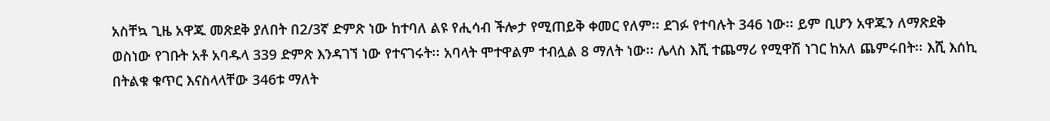አስቸኳ ጊዜ አዋጁ መጽደቅ ያለበት በ2/3ኛ ድምጽ ነው ከተባለ ልዩ የሒሳብ ችሎታ የሚጠይቅ ቀመር የለም፡፡ ደገፉ የተባሉት 346 ነው፡፡ ይም ቢሆን አዋጁን ለማጽደቅ ወስነው የገቡት አቶ አባዱላ 339 ድምጽ እንዳገኘ ነው የተናገሩት፡፡ አባላት ሞተዋልም ተብሏል 8 ማለት ነው፡፡ ሌላስ እሺ ተጨማሪ የሚዋሽ ነገር ከአለ ጨምሩበት፡፡ እሺ እሰኪ በትልቁ ቁጥር እናስላላቸው 346ቱ ማለት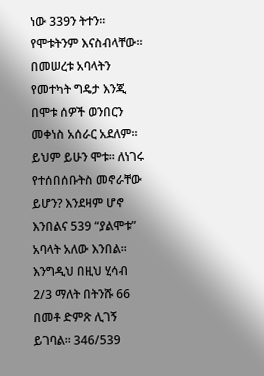ነው 339ን ትተን፡፡ የሞቱትንም እናስብላቸው፡፡ በመሠረቱ አባላትን የመተካት ግዴታ እንጂ በሞቱ ሰዎች ወንበርን መቀነስ አሰራር አደለም፡፡ ይህም ይሁን ሞቱ፡፡ ለነገሩ የተሰበሰቡትስ መኖራቸው ይሆን? እንደዛም ሆኖ እንበልና 539 “ያልሞቱ” አባላት አለው እንበል፡፡ እንግዲህ በዚህ ሂሳብ 2/3 ማለት በትንሹ 66 በመቶ ድምጽ ሊገኝ ይገባል፡፡ 346/539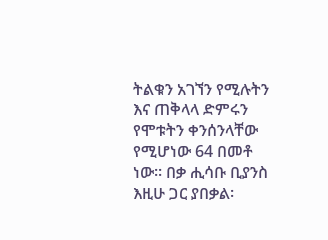ትልቁን አገኘን የሚሉትን እና ጠቅላላ ድምሩን የሞቱትን ቀንሰንላቸው የሚሆነው 64 በመቶ ነው፡፡ በቃ ሒሳቡ ቢያንስ እዚሁ ጋር ያበቃል፡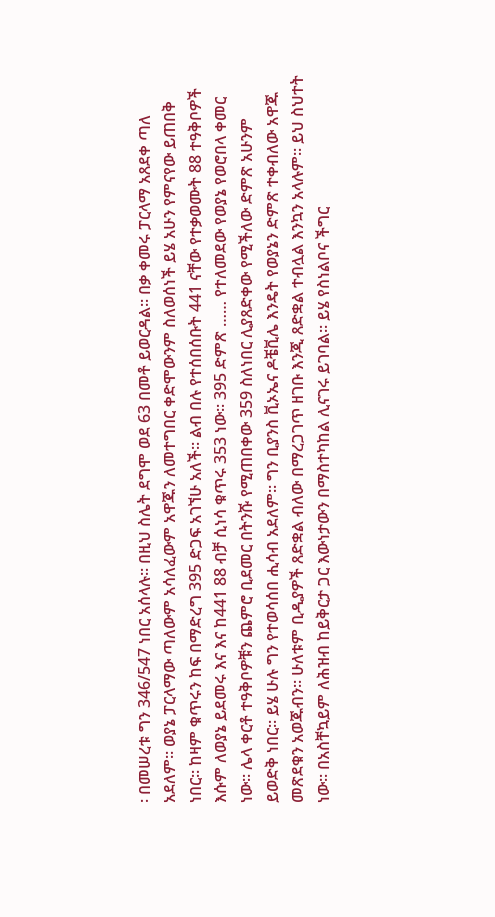፡ በመሠረቱ ግን 346/547 ነበር አሰላሉ፡፡ በዚህ ስሌት ደግሞ ወደ 63 በመቶ ይወርዳል፡፡ በቃ ቀመሩ ፓርላማ አጸደቀ ጣለ አደለም፡፡ ወያኔ ፓርላማው ጣለውም አሳለፈውም አዋጁን ለመተግበር ቀድሞውንም ስለወሰነች ይሄ አሁን የምናየው ይጠበቅ ነበር፡፡ ከዛም ቁጥሩን ከፍ በማድረግ 395 ድጋፍ አገኘሁ አለች፡፡ ልብ በሉ የተሰበሰቡት 441 ናቸው የተቃወሙት 88 ተዓቅቦዎች እሱም ለወያኔ ይደመሩ እና እና ከ441 88 ብቻ ሲነሳ ቁጥሩ 353 ነው፡፡ 395 ድምጽ …… የተለመደው የወያኔ የወሮበላ ቀመር ነው፡፡ ሌላ ቀርቶ ተዓቅቦዎቹን ጨምሮ ቢደመር በትንሹ የሚጠበቀው 359 ስለነበር ሊያጸድቀው የሚችለው ድምጽ አሁንም ይወድቅ ነበር፡፡ ይሄ ሁሉ ግን የተወሳሰበ ሒሳብ አደለም፡፡ ግን ቢያንስ ቪኦኤና ዶቼቪሌ እንዴት የወያኔን ድምጽ ተቀብለው አዋጁ መጽደቁን አወጁብን፡፡ ሁለቱም ቢዲያዎች ጸድቋል ብለው በማረጋገጥ ዘገቡ እንጂ ጸድቋል ተብሏል እንኳን አላሉም፡፡ ይህ ስህተት ነው፡፡ በአስቸኳይም ለሕዝብ ከይቅርታ ጋር እውነታውን በማስተካከል ሊናገሩ ይገባል፡፡ ይሄ የስነልቦና ችግር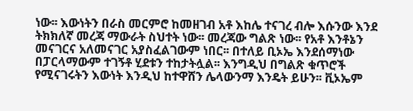ነው፡፡ እውነትን በራስ መርምሮ ከመዘገብ አቶ እከሌ ተናገረ ብሎ እሱንው እንደ ትክክለኛ መረጃ ማውራት ስህተት ነው፡፡ መረጃው ግልጽ ነው፡፡ የአቶ እንቶኔን መናገርና አለመናገር አያስፈልገውም ነበር፡፡ በተለይ ቢኦኤ እንደሰማነው በፓርላማውም ተገኝቶ ሂደቱን ተከታትሏል፡፡ እንግዲህ በግልጽ ቁጥሮች የሚናገሩትን እውነት እንዲህ ከተዋሸን ሌላውንማ እንዴት ይሁን፡፡ ቪኦኤም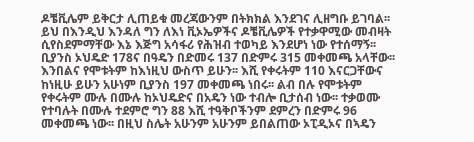ዶቼቪሌም ይቅርታ ሊጠይቁ መረጃውንም በትክክል እንደገና ሊዘግቡ ይገባል፡፡
ይህ በእንዲህ እንዳለ ግን ለእነ ቪኦኤዎችና ዶቼቪሌዎች የተቃዋሚው መብዛት ሲየስደምማቸው እኔ እጅግ አሳፋሪ የሕዝብ ተወካይ እንደሆነ ነው የተሰማኝ፡፡ ቢያንስ ኦህዴድ 178ና በዓዴን በድመሩ 137 በድምሩ 315 መቀመጫ አላቸው፡፡ እንበልና የሞቱትም ከእነዚህ ውስጥ ይሁን፡፡ እሺ የቀሩትም 110 እናርጋቸውና ከነዚሁ ይሁን አሁነም ቢያንስ 197 መቀመጫ ነበሩ፡፡ ልብ በሉ የሞቱትም የቀሩትም ሙሉ በሙሉ ከኦህዴድና በአዴን ነው ተብሎ ቢታሰብ ነው፡፡ ተቃወሙ የተባሉት በሙሉ ተደምሮ ግን 88 እሺ ተዓቅቦችንም ደምረን በድምሩ 96 መቀመጫ ነው፡፡ በዚህ ስሌት አሁንም አሁንም ይበልጠው ኦፒዲኦና በኣዴን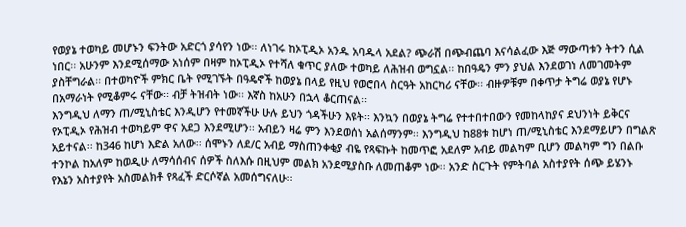የወያኔ ተወካይ መሆኑን ፍንትው አድርጎ ያሳየን ነው፡፡ ለነገሩ ከኦፒዲኦ አንዱ አባዱላ አደል? ጭራሽ በጭብጨባ እናሳልፈው እጅ ማውጣቱን ትተን ሲል ነበር፡፡ አሁንም እንደሚሰማው አነሰም በዛም ከኦፒዲኦ የተሻለ ቁጥር ያለው ተወካይ ለሕዝብ ወግኗል፡፡ ከበዓዴን ምን ያህል እንደወገነ ለመገመትም ያስቸግራል፡፡ በተወካዮች ምክር ቤት የሚገኙት በዓዴኖች ከወያኔ በላይ የዚህ የወሮበላ ስርዓት አከርካሪ ናቸው፡፡ ብዙዎቹም በቀጥታ ትግሬ ወያኔ የሆኑ በአማራነት የሚቆምሩ ናቸው፡፡ ብቻ ትዝብት ነው፡፡ እኛስ ከአሁን በኋላ ቆርጠናል፡፡
እንግዲህ ለማን ጠ/ሚኒስቴር እንዲሆን የተመኛችሁ ሁሉ ይህን ጎዳችሁን እዩት፡፡ እንኳን በወያኔ ትግሬ የተተበተበውን የመከላከያና ደህንነት ይቅርና የኦፒዲኦ የሕዝብ ተወካይም ዋና አደጋ እንደሚሆን፡፡ አብይን ዛሬ ምን እንደወሰነ አልሰማንም፡፡ እንግዲህ ከ88ቱ ከሆነ ጠ/ሚኒስቴር እንደማይሆን በግልጽ አይተናል፡፡ ከ346 ከሆነ እድል አለው፡፡ ሰሞኑን ለደ/ር አብይ ማስጠንቀቂያ ብዬ የጻፍኩት ከመጥፎ አደለም አብይ መልካም ቢሆን መልካም ግን በልቡ ተንኮል ከአለም ከወዲሁ ለማሳሰብና ሰዎች ስለእሱ በዚህም መልክ አንደሚያስቡ ለመጠቆም ነው፡፡ አንድ ስርጉት የምትባል አስተያየት ሰጭ ይሄንኑ የእኔን አስተያየት አስመልክቶ የጻፈች ድርሶኛል አመሰግናለሁ፡፡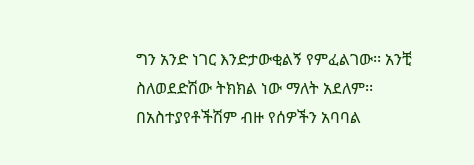ግን አንድ ነገር እንድታውቂልኝ የምፈልገው፡፡ አንቺ ስለወደድሽው ትክክል ነው ማለት አደለም፡፡ በአስተያየቶችሽም ብዙ የሰዎችን አባባል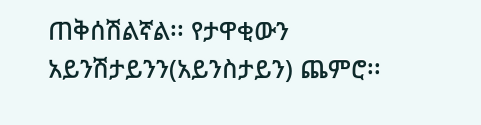ጠቅሰሽልኛል፡፡ የታዋቂውን አይንሽታይንን(አይንስታይን) ጨምሮ፡፡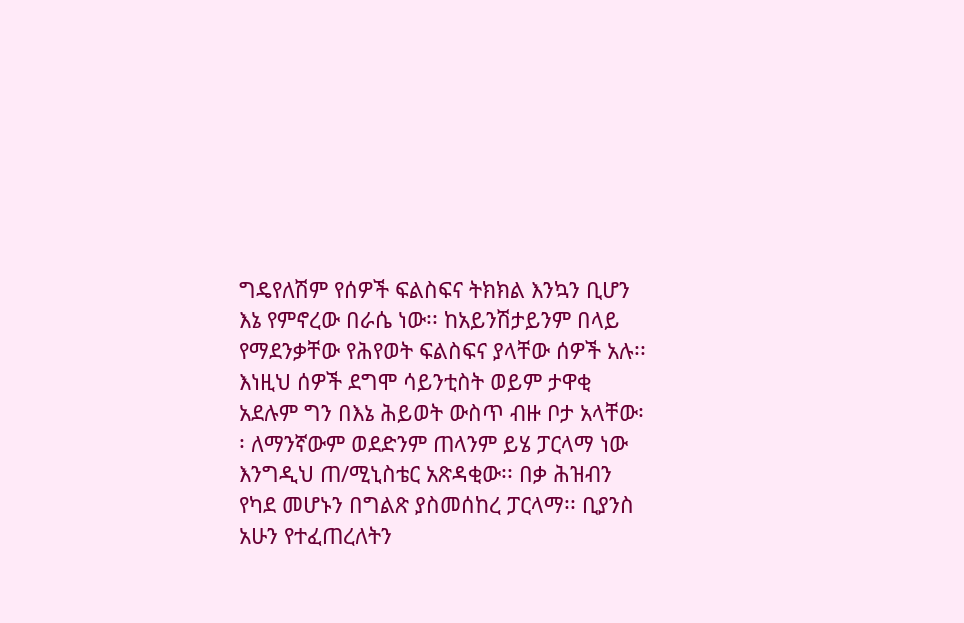ግዴየለሽም የሰዎች ፍልስፍና ትክክል እንኳን ቢሆን እኔ የምኖረው በራሴ ነው፡፡ ከአይንሽታይንም በላይ የማደንቃቸው የሕየወት ፍልስፍና ያላቸው ሰዎች አሉ፡፡ እነዚህ ሰዎች ደግሞ ሳይንቲስት ወይም ታዋቂ አደሉም ግን በእኔ ሕይወት ውስጥ ብዙ ቦታ አላቸው፡፡ ለማንኛውም ወደድንም ጠላንም ይሄ ፓርላማ ነው እንግዲህ ጠ/ሚኒስቴር አጽዳቂው፡፡ በቃ ሕዝብን የካደ መሆኑን በግልጽ ያስመሰከረ ፓርላማ፡፡ ቢያንስ አሁን የተፈጠረለትን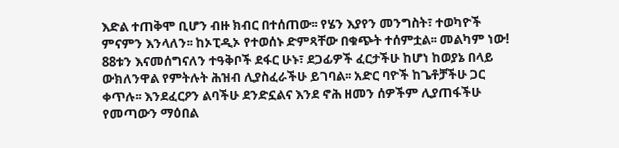እድል ተጠቅሞ ቢሆን ብዙ ክብር በተሰጠው፡፡ የሄን እያየን መንግስት፣ ተወካዮች ምናምን እንላለን፡፡ ከኦፒዲኦ የተወሰኑ ድምጻቸው በቁጭት ተሰምቷል፡፡ መልካም ነው! 88ቱን እናመሰግናለን ተዓቅቦች ደፋር ሁኑ፣ ደጋፊዎች ፈርታችሁ ከሆነ ከወያኔ በላይ ውክለንዋል የምትሉት ሕዝብ ሊያስፈራችሁ ይገባል፡፡ አድር ባዮች ከጌቶቻችሁ ጋር ቀጥሉ፡፡ እንደፈርዖን ልባችሁ ደንድኗልና እንደ ኖሕ ዘመን ሰዎችም ሊያጠፋችሁ የመጣውን ማዕበል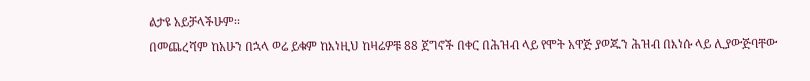ልታዩ አይቻላችሁም፡፡
በመጨረሻም ከአሁን በኋላ ወሬ ይቁም ከእነዚህ ከዛሬዎቹ 88 ጀግኖች በቀር በሕዝብ ላይ የሞት አዋጅ ያወጁን ሕዝብ በእነሱ ላይ ሊያውጅባቸው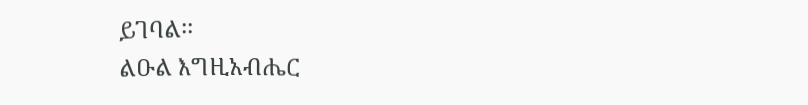ይገባል፡፡
ልዑል እግዚአብሔር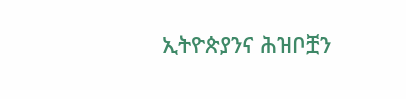ኢትዮጵያንና ሕዝቦቿን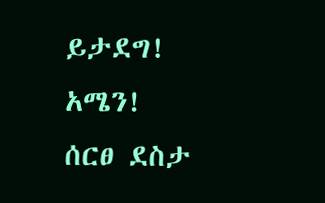ይታደግ! አሜን!
ሰርፀ ደስታ